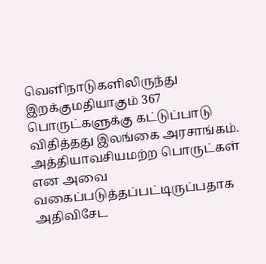வெளிநாடுகளிலிருந்து இறக்குமதியாகும் 367 பொருட்களுக்கு கட்டுப்பாடு விதித்தது இலங்கை அரசாங்கம்.
அத்தியாவசியமற்ற பொருட்கள் என அவை வகைப்படுத்தப்பட்டிருப்பதாக அதிவிசேட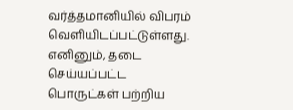வர்த்தமானியில் விபரம் வெளியிடப்பட்டுள்ளது.
எனினும், தடை செய்யப்பட்ட பொருட்கள் பற்றிய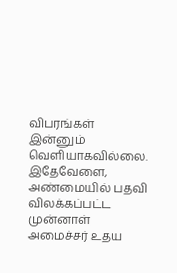விபரங்கள் இன்னும் வெளியாகவில்லை.
இதேவேளை, அண்மையில் பதவி விலக்கப்பட்ட முன்னாள் அமைச்சர் உதய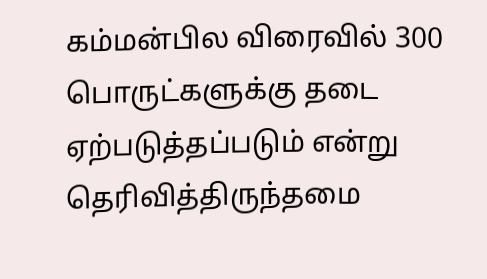கம்மன்பில விரைவில் 300 பொருட்களுக்கு தடை ஏற்படுத்தப்படும் என்று தெரிவித்திருந்தமை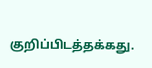குறிப்பிடத்தக்கது.